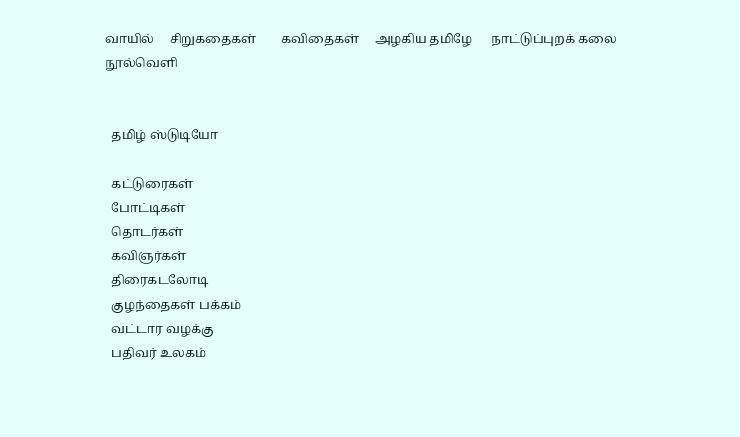வாயில்     சிறுகதைகள்        கவிதைகள்     அழகிய தமிழே      நாட்டுப்புறக் கலை     நூல்வெளி


  தமிழ் ஸ்டுடியோ

  கட்டுரைகள்
  போட்டிகள்
  தொடர்கள்
  கவிஞர்கள்
  திரைகடலோடி
  குழந்தைகள் பக்கம்
  வட்டார வழக்கு
  பதிவர் உலகம்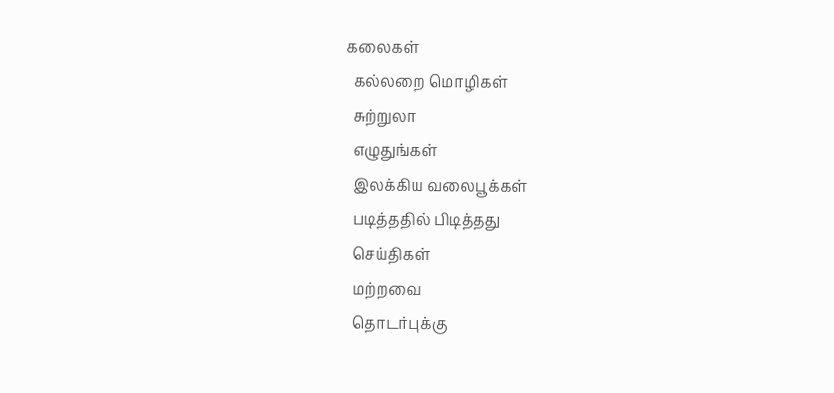கலைகள்
  கல்லறை மொழிகள்
  சுற்றுலா
  எழுதுங்கள்
  இலக்கிய வலைபூக்கள்
  படித்ததில் பிடித்தது
  செய்திகள்
  மற்றவை
  தொடர்புக்கு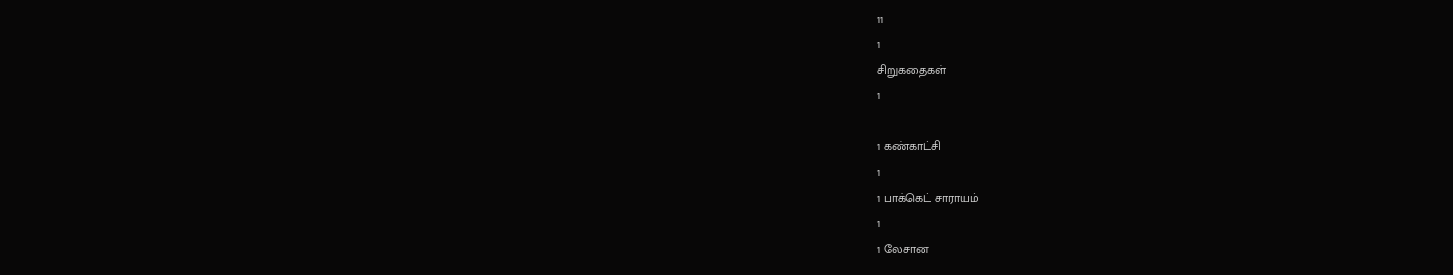11
1
சிறுகதைகள்
1

1 கண்காட்சி
1
1 பாக்கெட் சாராயம்
1
1 லேசான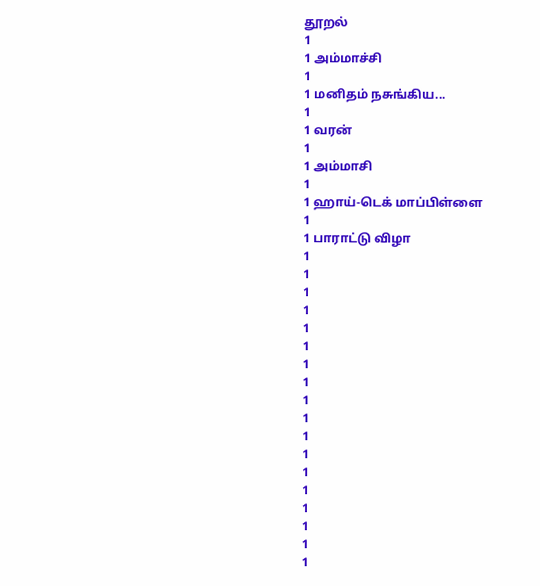தூறல்
1
1 அம்மாச்சி
1
1 மனிதம் நசுங்கிய...
1
1 வரன்
1
1 அம்மாசி
1
1 ஹாய்-டெக் மாப்பிள்ளை
1
1 பாராட்டு விழா
1
1
1
1
1
1
1
1
1
1
1
1
1
1
1
1
1
1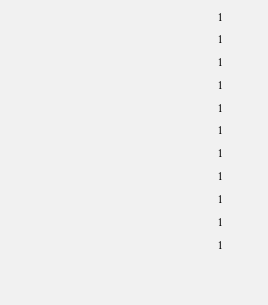1
1
1
1
1
1
1
1
1
1
1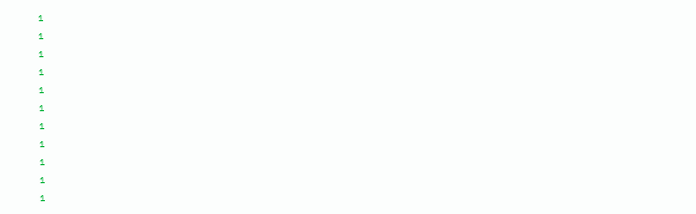1
1
1
1
1
1
1
1
1
1
1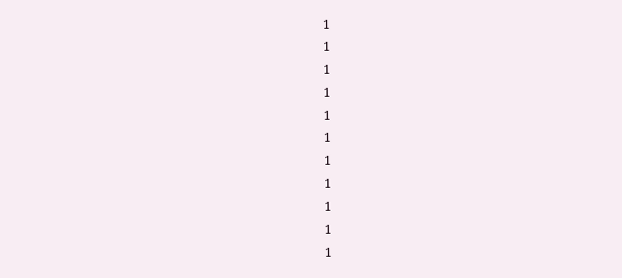1
1
1
1
1
1
1
1
1
1
1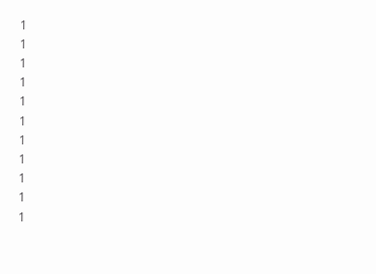1
1
1
1
1
1
1
1
1
1
1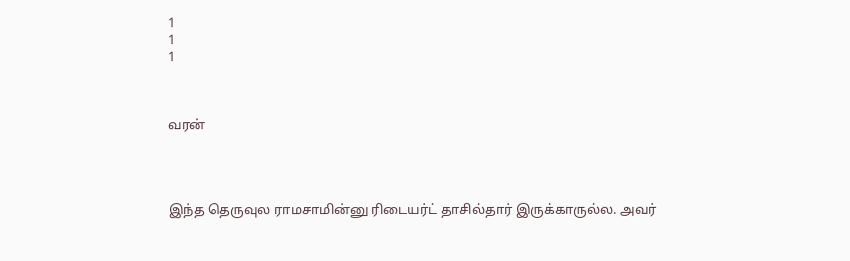1
1
1



வரன்




இந்த தெருவுல ராமசாமின்னு ரிடையர்ட் தாசில்தார் இருக்காருல்ல. அவர்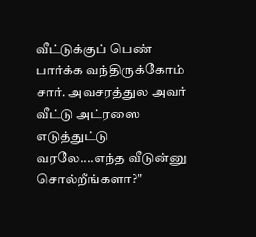வீட்டுக்குப் பெண் பார்க்க வந்திருக்கோம் சார். அவசரத்துல அவர் வீட்டு அட்ரஸை எடுத்துட்டு வரலே....எந்த வீடுன்னு சொல்றீங்களா?"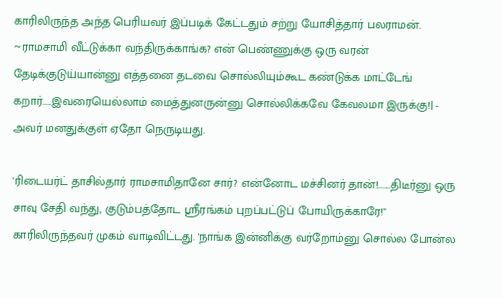காரிலிருந்த அந்த பெரியவர் இப்படிக் கேட்டதும் சற்று யோசித்தார் பலராமன்.
~ராமசாமி வீட்டுக்கா வந்திருக்காங்க? என் பெண்ணுக்கு ஒரு வரன் தேடிக்குடுய்யான்னு எத்தனை தடவை சொல்லியும்கூட கண்டுக்க மாட்டேங் கறார்.....இவரையெல்லாம் மைத்துனருன்னு சொல்லிக்கவே கேவலமா இருக்கு!| - அவர் மனதுக்குள் ஏதோ நெருடியது.

'ரிடையர்ட் தாசில்தார் ராமசாமிதானே சார்? என்னோட மச்சினர் தான்!.......திடீர்னு ஒரு சாவு சேதி வந்து, குடும்பத்தோட ஸ்ரீரங்கம் புறப்பட்டுப் போயிருக்காரே!"
காரிலிருந்தவர் முகம் வாடிவிட்டது. 'நாங்க இன்னிக்கு வர்றோம்னு சொல்ல போன்ல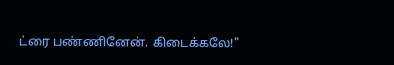ட்ரை பண்ணினேன். கிடைக்கலே!"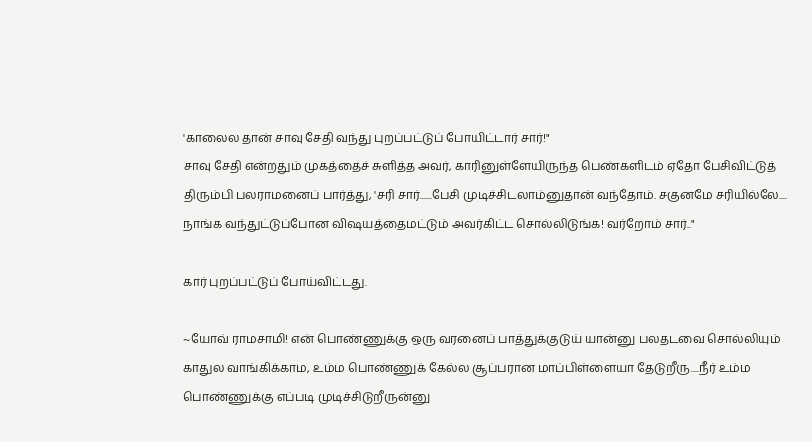'காலைல தான் சாவு சேதி வந்து புறப்பட்டுப் போயிட்டார் சார்!"
சாவு சேதி என்றதும் முகத்தைச் சுளித்த அவர், காரினுள்ளேயிருந்த பெண்களிடம் ஏதோ பேசிவிட்டுத் திரும்பி பலராமனைப் பார்த்து, 'சரி சார்......பேசி முடிச்சிடலாம்னுதான் வந்தோம். சகுனமே சரியில்லே.... நாங்க வந்துட்டுப்போன விஷயத்தைமட்டும் அவர்கிட்ட சொல்லிடுங்க! வர்றோம் சார்.."

கார் புறப்பட்டுப் போய்விட்டது.

~யோவ் ராமசாமி! என் பொண்ணுக்கு ஒரு வரனைப் பாத்துக்குடுய் யான்னு பலதடவை சொல்லியும் காதுல வாங்கிக்காம, உம்ம பொண்ணுக் கேல்ல சூப்பரான மாப்பிள்ளையா தேடுறீரு....நீர் உம்ம பொண்ணுக்கு எப்படி முடிச்சிடுறீருன்னு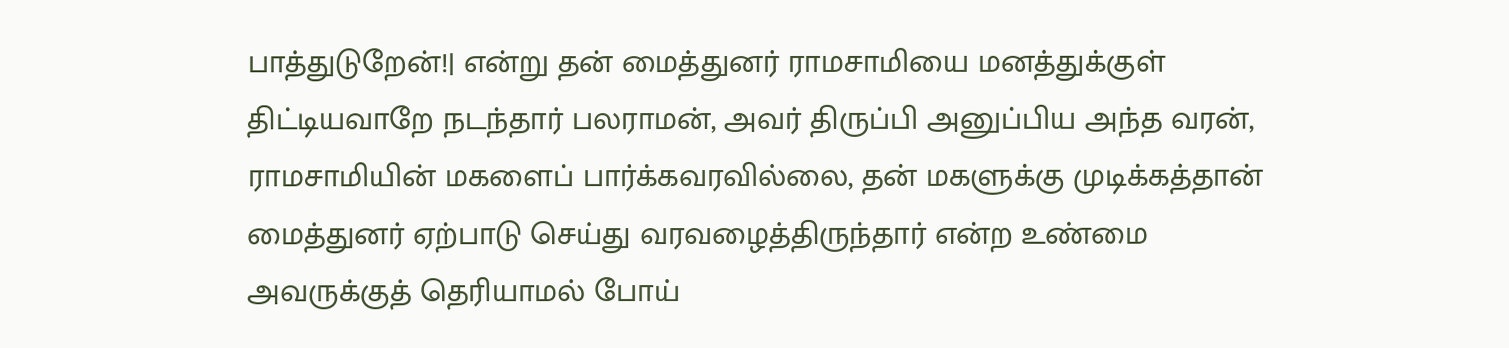பாத்துடுறேன்!| என்று தன் மைத்துனர் ராமசாமியை மனத்துக்குள் திட்டியவாறே நடந்தார் பலராமன், அவர் திருப்பி அனுப்பிய அந்த வரன், ராமசாமியின் மகளைப் பார்க்கவரவில்லை, தன் மகளுக்கு முடிக்கத்தான் மைத்துனர் ஏற்பாடு செய்து வரவழைத்திருந்தார் என்ற உண்மை அவருக்குத் தெரியாமல் போய்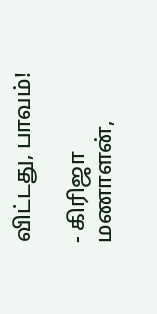விட்டது, பாவம்!

- கிரிஜா மணாளன்,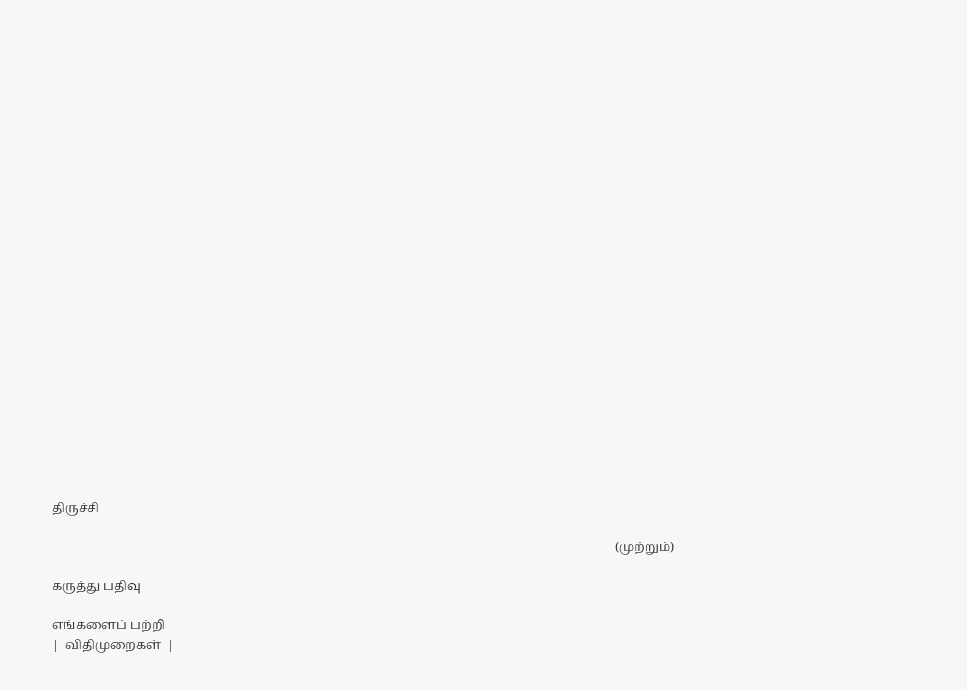திருச்சி

                                                                                                                                                                                    (முற்றும்)

கருத்து பதிவு

எங்களைப் பற்றி
|  விதிமுறைகள்  |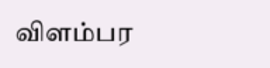விளம்பர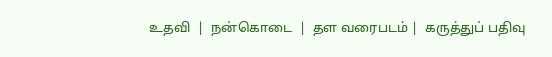உதவி  |  நன்கொடை  |  தள வரைபடம் |  கருத்துப் பதிவு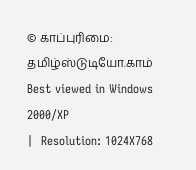© காப்புரிமை: தமிழ்ஸ்டுடியோ.காம்
Best viewed in Windows 2000/XP
|  Resolution: 1024X768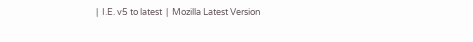|  I.E. v5 to latest  |  Mozilla Latest Version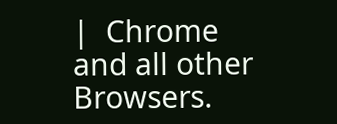|  Chrome and all other Browsers.